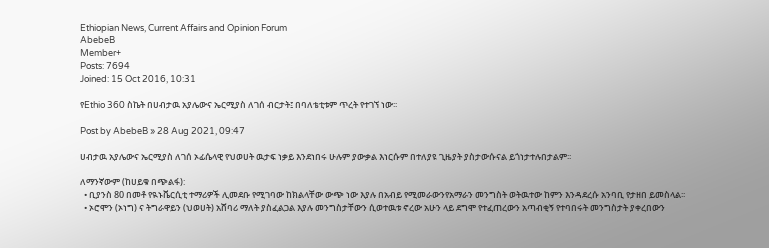Ethiopian News, Current Affairs and Opinion Forum
AbebeB
Member+
Posts: 7694
Joined: 15 Oct 2016, 10:31

የEthio 360 ስኬት በሀብታዉ አያሌውና ኤርሚያስ ለገሰ ብርታት፤ በባለቴቲቱም ጥረት የተገኘ ነው፡፡

Post by AbebeB » 28 Aug 2021, 09:47

ሀብታዉ አያሌውና ኤርሚያስ ለገሰ ኦፊሴላዊ የህወሀት ዉታፍ ነቃይ እንደነበሩ ሁሉም ያውቃል እነርሱም በተለያዩ ጊዜያት ያስታውሱናል ይጎነታተሉበታልም፡፡

ለማንኛውም (ከሀይቁ በጭልፋ):
  • ቢያንስ 80 በመቶ የዪኑቬርሲቲ ተማሪዎች ሊመደቡ የሚገባው ከክልላቸው ውጭ ነው እያሉ በአብይ የሚመራውንየአማራን መንግስት ወትዉተው ከምን እንዳደረሱ አንባቢ የታዘበ ይመስላል፡፡
  • ኦሮሞን (ኦነግ) ና ትግራዋይን (ህወሀት) አሸባሪ ማለት ያስፈልጋል እያሉ መንግስታቸውን ሲወተዉቱ ኖረው አሁን ላይ ደግሞ የተፈጠረውን አጣብቂኝ የተባበሩት መንግስታት ያቀረበውን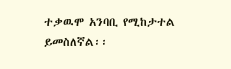ተቃዉሞ አንባቢ የሚከታተል ይመስለኛል፡፡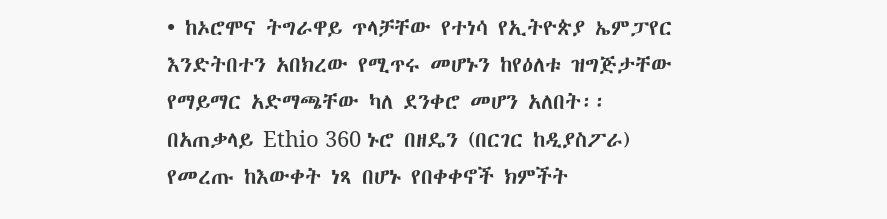• ከኦሮሞና ትግራዋይ ጥላቻቸው የተነሳ የኢትዮጵያ ኤምፓየር እንድትበተን አበክረው የሚጥሩ መሆኑን ከየዕለቱ ዝግጅታቸው የማይማር አድማጫቸው ካለ ደንቀሮ መሆን አለበት፡፡
በአጠቃላይ Ethio 360 ኑሮ በዘዴን (በርገር ከዲያስፖራ) የመረጡ ከእውቀት ነጻ በሆኑ የበቀቀኖች ክምችት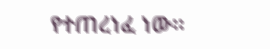የተጠረነፈ ነው፡፡